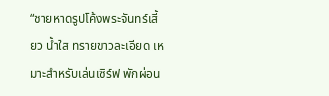“ชายหาดรูปโค้งพระจันทร์เสี้ยว น้ำใส ทรายขาวละเอียด เหมาะสำหรับเล่นเซิร์ฟ พักผ่อน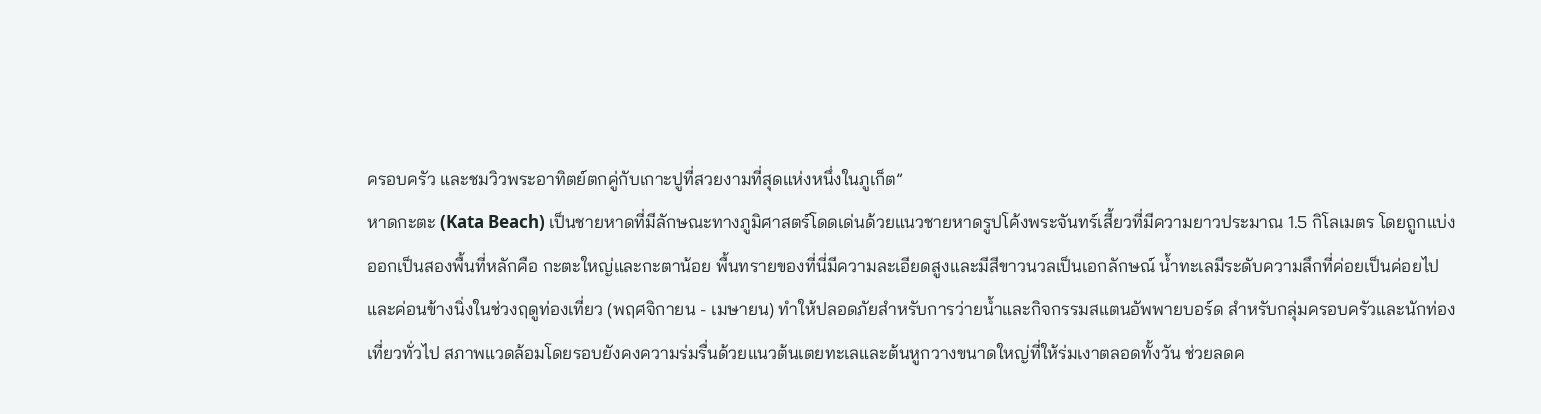ครอบครัว และชมวิวพระอาทิตย์ตกคู่กับเกาะปูที่สวยงามที่สุดแห่งหนึ่งในภูเก็ต”
หาดกะตะ (Kata Beach) เป็นชายหาดที่มีลักษณะทางภูมิศาสตร์โดดเด่นด้วยแนวชายหาดรูปโค้งพระจันทร์เสี้ยวที่มีความยาวประมาณ 1.5 กิโลเมตร โดยถูกแบ่งออกเป็นสองพื้นที่หลักคือ กะตะใหญ่และกะตาน้อย พื้นทรายของที่นี่มีความละเอียดสูงและมีสีขาวนวลเป็นเอกลักษณ์ น้ำทะเลมีระดับความลึกที่ค่อยเป็นค่อยไปและค่อนข้างนิ่งในช่วงฤดูท่องเที่ยว (พฤศจิกายน - เมษายน) ทำให้ปลอดภัยสำหรับการว่ายน้ำและกิจกรรมสแตนอัพพายบอร์ด สำหรับกลุ่มครอบครัวและนักท่องเที่ยวทั่วไป สภาพแวดล้อมโดยรอบยังคงความร่มรื่นด้วยแนวต้นเตยทะเลและต้นหูกวางขนาดใหญ่ที่ให้ร่มเงาตลอดทั้งวัน ช่วยลดค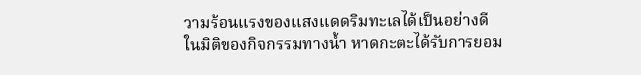วามร้อนแรงของแสงแดดริมทะเลได้เป็นอย่างดี
ในมิติของกิจกรรมทางน้ำ หาดกะตะได้รับการยอม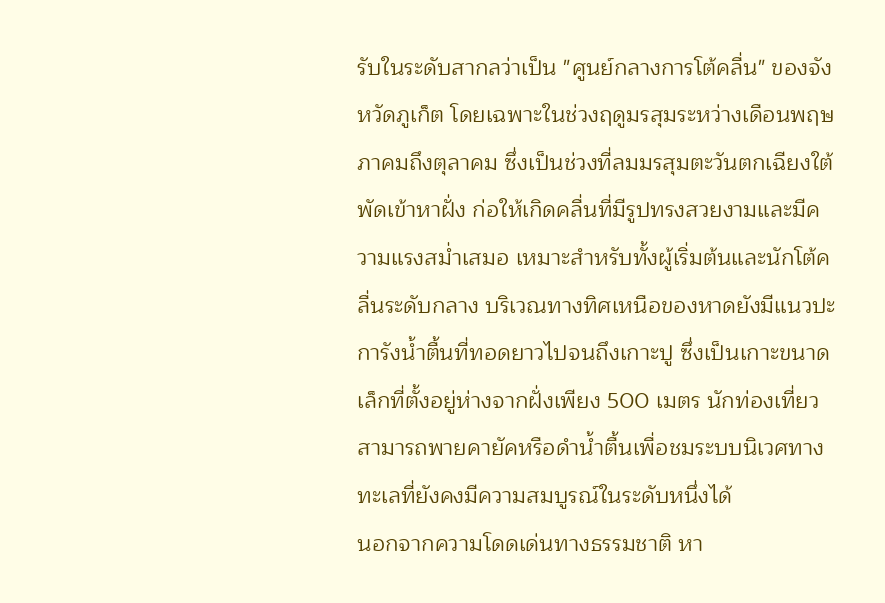รับในระดับสากลว่าเป็น "ศูนย์กลางการโต้คลื่น" ของจังหวัดภูเก็ต โดยเฉพาะในช่วงฤดูมรสุมระหว่างเดือนพฤษภาคมถึงตุลาคม ซึ่งเป็นช่วงที่ลมมรสุมตะวันตกเฉียงใต้พัดเข้าหาฝั่ง ก่อให้เกิดคลื่นที่มีรูปทรงสวยงามและมีความแรงสม่ำเสมอ เหมาะสำหรับทั้งผู้เริ่มต้นและนักโต้คลื่นระดับกลาง บริเวณทางทิศเหนือของหาดยังมีแนวปะการังน้ำตื้นที่ทอดยาวไปจนถึงเกาะปู ซึ่งเป็นเกาะขนาดเล็กที่ตั้งอยู่ห่างจากฝั่งเพียง 500 เมตร นักท่องเที่ยวสามารถพายคายัคหรือดำน้ำตื้นเพื่อชมระบบนิเวศทางทะเลที่ยังคงมีความสมบูรณ์ในระดับหนึ่งได้
นอกจากความโดดเด่นทางธรรมชาติ หา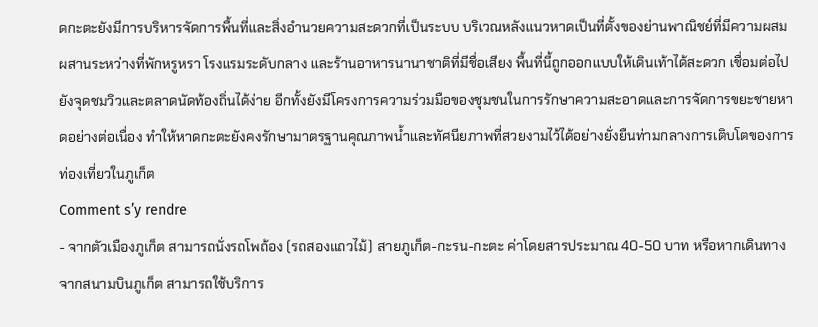ดกะตะยังมีการบริหารจัดการพื้นที่และสิ่งอำนวยความสะดวกที่เป็นระบบ บริเวณหลังแนวหาดเป็นที่ตั้งของย่านพาณิชย์ที่มีความผสมผสานระหว่างที่พักหรูหรา โรงแรมระดับกลาง และร้านอาหารนานาชาติที่มีชื่อเสียง พื้นที่นี้ถูกออกแบบให้เดินเท้าได้สะดวก เชื่อมต่อไปยังจุดชมวิวและตลาดนัดท้องถิ่นได้ง่าย อีกทั้งยังมีโครงการความร่วมมือของชุมชนในการรักษาความสะอาดและการจัดการขยะชายหาดอย่างต่อเนื่อง ทำให้หาดกะตะยังคงรักษามาตรฐานคุณภาพน้ำและทัศนียภาพที่สวยงามไว้ได้อย่างยั่งยืนท่ามกลางการเติบโตของการท่องเที่ยวในภูเก็ต
Comment s’y rendre
- จากตัวเมืองภูเก็ต สามารถนั่งรถโพถ้อง (รถสองแถวไม้) สายภูเก็ต-กะรน-กะตะ ค่าโดยสารประมาณ 40-50 บาท หรือหากเดินทางจากสนามบินภูเก็ต สามารถใช้บริการ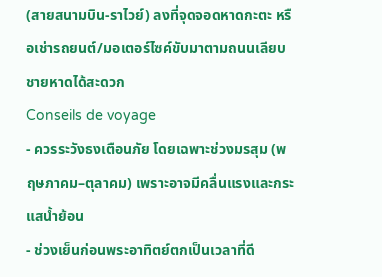(สายสนามบิน-ราไวย์) ลงที่จุดจอดหาดกะตะ หรือเช่ารถยนต์/มอเตอร์ไซค์ขับมาตามถนนเลียบชายหาดได้สะดวก
Conseils de voyage
- ควรระวังธงเตือนภัย โดยเฉพาะช่วงมรสุม (พฤษภาคม–ตุลาคม) เพราะอาจมีคลื่นแรงและกระแสน้ำย้อน
- ช่วงเย็นก่อนพระอาทิตย์ตกเป็นเวลาที่ดี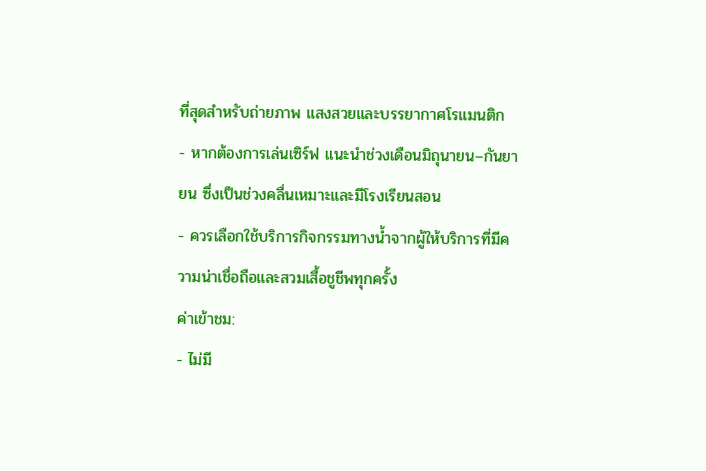ที่สุดสำหรับถ่ายภาพ แสงสวยและบรรยากาศโรแมนติก
- หากต้องการเล่นเซิร์ฟ แนะนำช่วงเดือนมิถุนายน–กันยายน ซึ่งเป็นช่วงคลื่นเหมาะและมีโรงเรียนสอน
- ควรเลือกใช้บริการกิจกรรมทางน้ำจากผู้ให้บริการที่มีความน่าเชื่อถือและสวมเสื้อชูชีพทุกครั้ง
ค่าเข้าชม:
- ไม่มี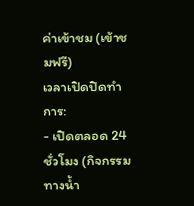ค่าเข้าชม (เข้าชมฟรี)
เวลาเปิดปิดทำการ:
- เปิดตลอด 24 ชั่วโมง (กิจกรรมทางน้ำ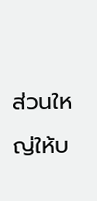ส่วนใหญ่ให้บ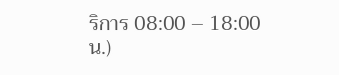ริการ 08:00 – 18:00 น.)